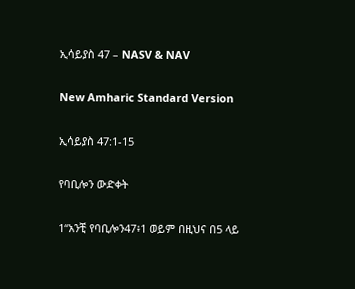ኢሳይያስ 47 – NASV & NAV

New Amharic Standard Version

ኢሳይያስ 47:1-15

የባቢሎን ውድቀት

1“አንቺ የባቢሎን47፥1 ወይም በዚህና በ5 ላይ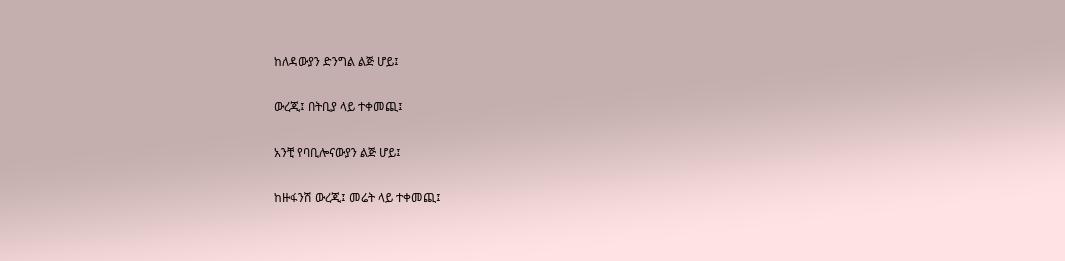ከለዳውያን ድንግል ልጅ ሆይ፤

ውረጂ፤ በትቢያ ላይ ተቀመጪ፤

አንቺ የባቢሎናውያን ልጅ ሆይ፤

ከዙፋንሽ ውረጂ፤ መሬት ላይ ተቀመጪ፤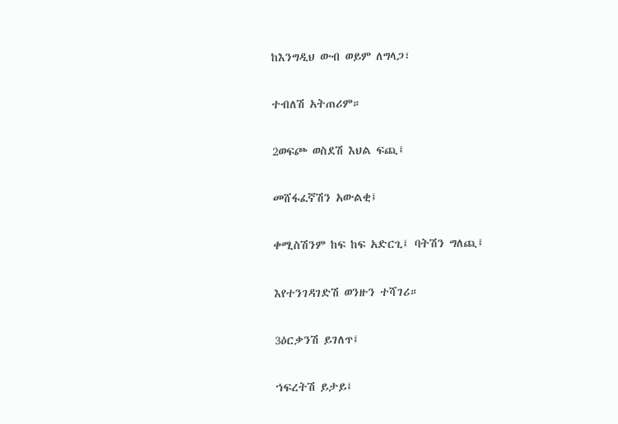ከእንግዲህ ውብ ወይም ለግላጋ፣

ተብለሽ አትጠሪም።

2ወፍጮ ወስደሽ እህል ፍጪ፤

መሸፋፈኛሽን አውልቂ፤

ቀሚስሽንም ከፍ ከፍ አድርጊ፤ ባትሽን ግለጪ፤

እየተንገዳገድሽ ወንዙን ተሻገሪ።

3ዕርቃንሽ ይገለጥ፤

ኀፍረትሽ ይታይ፤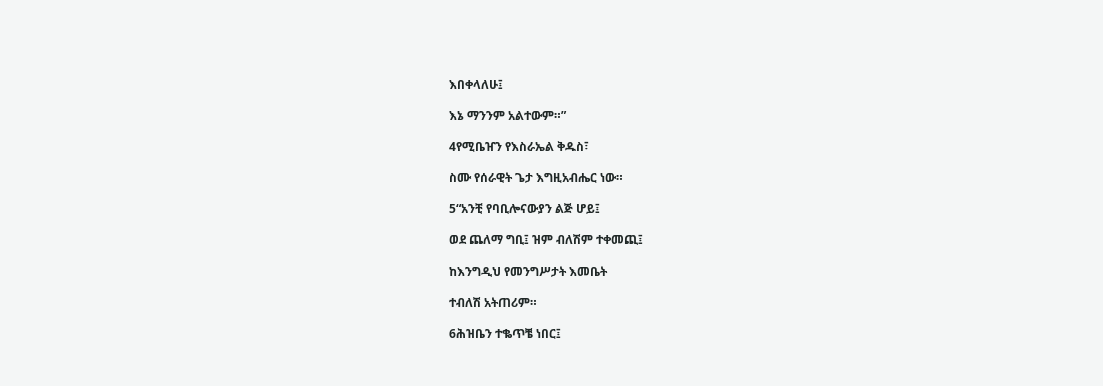እበቀላለሁ፤

እኔ ማንንም አልተውም።”

4የሚቤዠን የእስራኤል ቅዱስ፣

ስሙ የሰራዊት ጌታ እግዚአብሔር ነው።

5“አንቺ የባቢሎናውያን ልጅ ሆይ፤

ወደ ጨለማ ግቢ፤ ዝም ብለሽም ተቀመጪ፤

ከእንግዲህ የመንግሥታት እመቤት

ተብለሽ አትጠሪም።

6ሕዝቤን ተቈጥቼ ነበር፤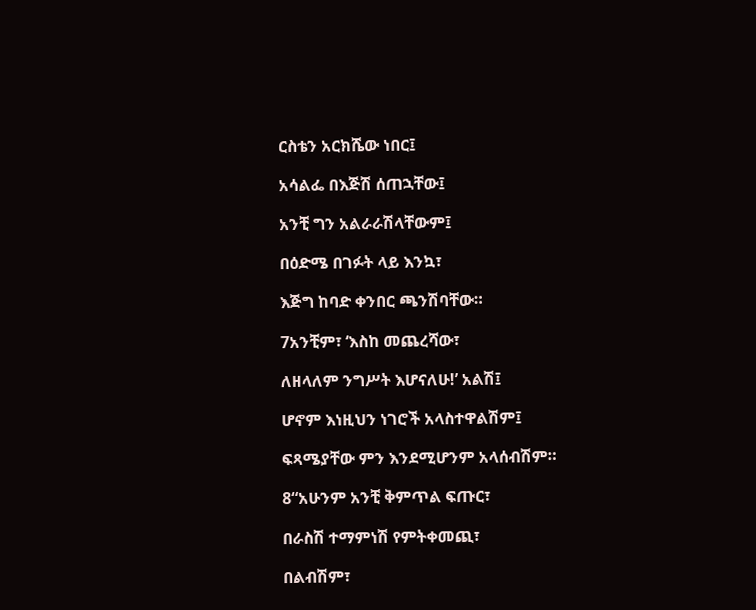ርስቴን አርክሼው ነበር፤

አሳልፌ በእጅሽ ሰጠኋቸው፤

አንቺ ግን አልራራሽላቸውም፤

በዕድሜ በገፉት ላይ እንኳ፣

እጅግ ከባድ ቀንበር ጫንሽባቸው።

7አንቺም፣ ‘እስከ መጨረሻው፣

ለዘላለም ንግሥት እሆናለሁ!’ አልሽ፤

ሆኖም እነዚህን ነገሮች አላስተዋልሽም፤

ፍጻሜያቸው ምን እንደሚሆንም አላሰብሽም።

8“አሁንም አንቺ ቅምጥል ፍጡር፣

በራስሽ ተማምነሽ የምትቀመጪ፣

በልብሽም፣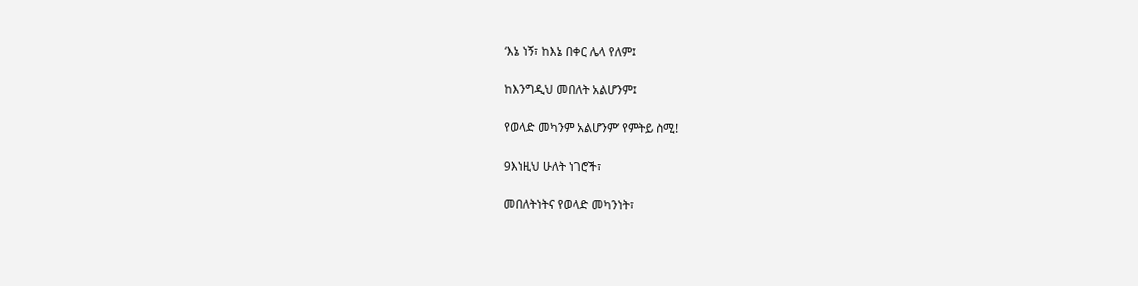‘እኔ ነኝ፣ ከእኔ በቀር ሌላ የለም፤

ከእንግዲህ መበለት አልሆንም፤

የወላድ መካንም አልሆንም’ የምትይ ስሚ!

9እነዚህ ሁለት ነገሮች፣

መበለትነትና የወላድ መካንነት፣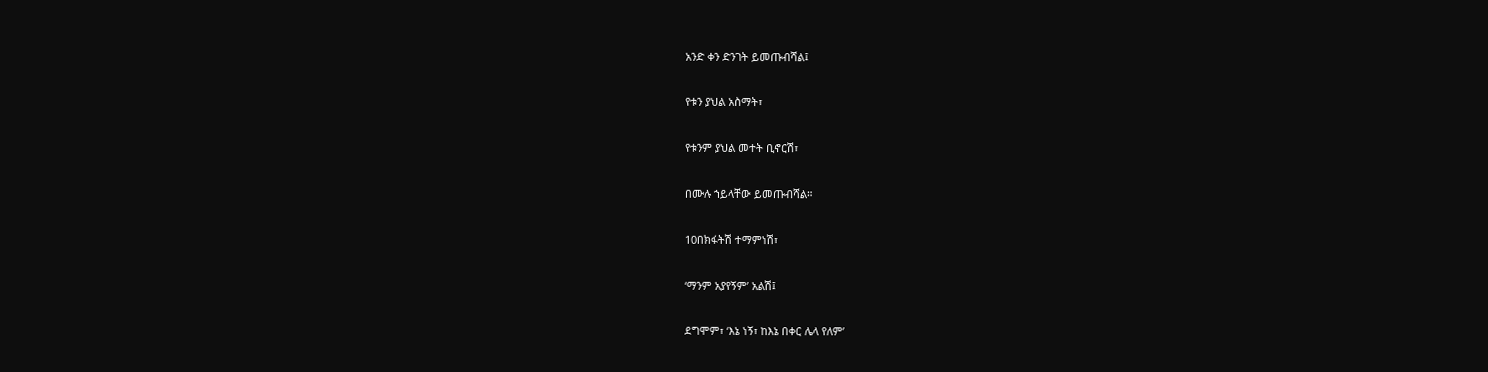አንድ ቀን ድንገት ይመጡብሻል፤

የቱን ያህል አስማት፣

የቱንም ያህል መተት ቢኖርሽ፣

በሙሉ ኀይላቸው ይመጡብሻል።

10በክፋትሽ ተማምነሽ፣

‘ማንም አያየኝም’ አልሽ፤

ደግሞም፣ ‘እኔ ነኝ፣ ከእኔ በቀር ሌላ የለም’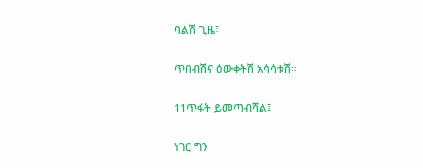ባልሽ ጊዜ፣

ጥበብሽና ዕውቀትሽ አሳሳቱሽ።

11ጥፋት ይመጣብሻል፤

ነገር ግን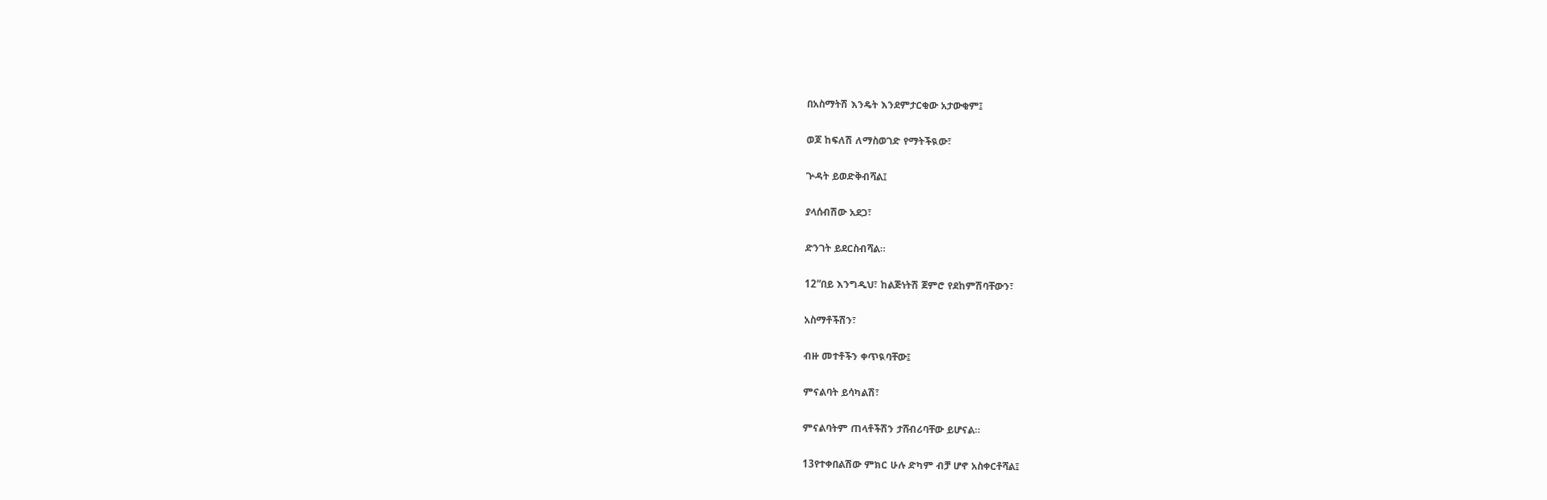በአስማትሽ እንዴት እንደምታርቂው አታውቂም፤

ወጆ ከፍለሽ ለማስወገድ የማትችዪው፣

ጕዳት ይወድቅብሻል፤

ያላሰብሽው አደጋ፣

ድንገት ይደርስብሻል።

12“በይ እንግዲህ፣ ከልጅነትሽ ጀምሮ የደከምሽባቸውን፣

አስማቶችሽን፣

ብዙ መተቶችን ቀጥዪባቸው፤

ምናልባት ይሳካልሽ፣

ምናልባትም ጠላቶችሽን ታሸብሪባቸው ይሆናል።

13የተቀበልሽው ምክር ሁሉ ድካም ብቻ ሆኖ አስቀርቶሻል፤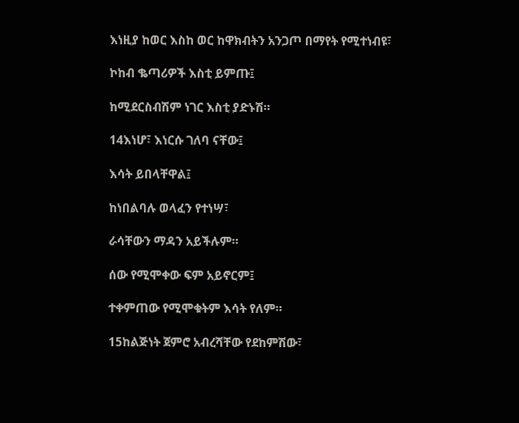እነዚያ ከወር እስከ ወር ከዋክብትን አንጋጦ በማየት የሚተነብዩ፣

ኮከብ ቈጣሪዎች እስቲ ይምጡ፤

ከሚደርስብሽም ነገር እስቲ ያድኑሽ።

14እነሆ፣ እነርሱ ገለባ ናቸው፤

እሳት ይበላቸዋል፤

ከነበልባሉ ወላፈን የተነሣ፣

ራሳቸውን ማዳን አይችሉም።

ሰው የሚሞቀው ፍም አይኖርም፤

ተቀምጠው የሚሞቁትም እሳት የለም።

15ከልጅነት ጀምሮ አብረሻቸው የደከምሽው፣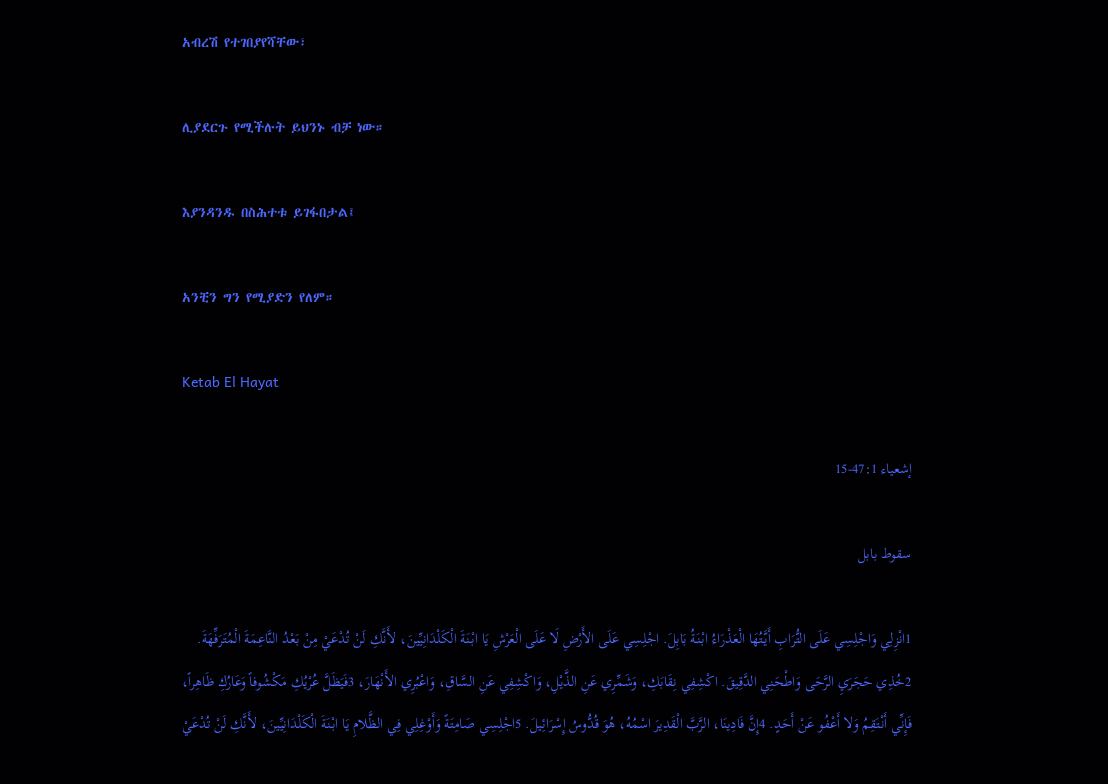አብረሽ የተገበያየሻቸው፣

ሊያደርጉ የሚችሉት ይህንኑ ብቻ ነው።

እያንዳንዱ በስሕተቱ ይገፋበታል፤

አንቺን ግን የሚያድን የለም።

Ketab El Hayat

إشعياء 47:1-15

سقوط بابل

1انْزِلِي وَاجْلِسِي عَلَى التُّرَابِ أَيَّتُهَا الْعَذْرَاءُ ابْنَةُ بَابِلَ. اجْلِسِي عَلَى الأَرْضِ لَا عَلَى الْعَرْشِ يَا ابْنَةَ الْكَلْدَانِيِّينَ، لأَنَّكِ لَنْ تُدْعَيْ مِنْ بَعْدُ النَّاعِمَةَ الْمُتَرَفِّهَةَ. 2خُذِي حَجَرَيِ الرَّحَى وَاطْحَنِي الدَّقِيقَ. اكْشِفِي نِقَابَكِ، وَشَمِّرِي عَنِ الذَّيْلِ، وَاكْشِفِي عَنِ السَّاقِ، وَاعْبُرِي الأَنْهَارَ، 3فَيَظَلَّ عُرْيُكِ مَكْشُوفاً وَعَارُكِ ظَاهِراً، فَإِنِّي أَنْتَقِمُ وَلا أَعْفُو عَنْ أَحَدٍ. 4إِنَّ فَادِينَا، الرَّبَّ الْقَدِيرَ اسْمُهُ، هُوَ قُدُّوسُ إِسْرَائِيلَ. 5اجْلِسِي صَامِتَةً وَأَوْغِلِي فِي الظَّلامِ يَا ابْنَةَ الْكَلْدَانِيِّينَ، لأَنَّكِ لَنْ تُدْعَيْ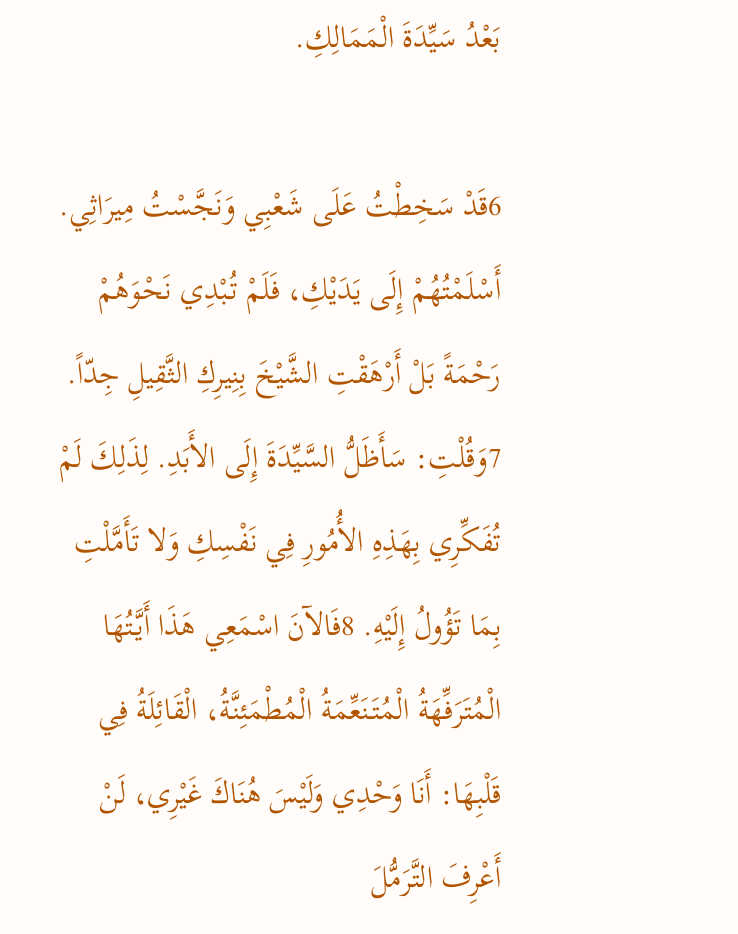بَعْدُ سَيِّدَةَ الْمَمَالِكِ.

6قَدْ سَخِطْتُ عَلَى شَعْبِي وَنَجَّسْتُ مِيرَاثِي. أَسْلَمْتُهُمْ إِلَى يَدَيْكِ، فَلَمْ تُبْدِي نَحْوَهُمْ رَحْمَةً بَلْ أَرْهَقْتِ الشَّيْخَ بِنِيرِكِ الثَّقِيلِ جِدّاً. 7وَقُلْتِ: سَأَظَلُّ السَّيِّدَةَ إِلَى الأَبَدِ. لِذَلِكَ لَمْ تُفَكِّرِي بِهَذِهِ الأُمُورِ فِي نَفْسِكِ وَلا تَأَمَّلْتِ بِمَا تَؤُولُ إِلَيْهِ. 8فَالآنَ اسْمَعِي هَذَا أَيَّتُهَا الْمُتَرَفِّهَةُ الْمُتَنَعِّمَةُ الْمُطْمَئِنَّةُ، الْقَائِلَةُ فِي قَلْبِهَا: أَنَا وَحْدِي وَلَيْسَ هُنَاكَ غَيْرِي، لَنْ أَعْرِفَ التَّرَمُّلَ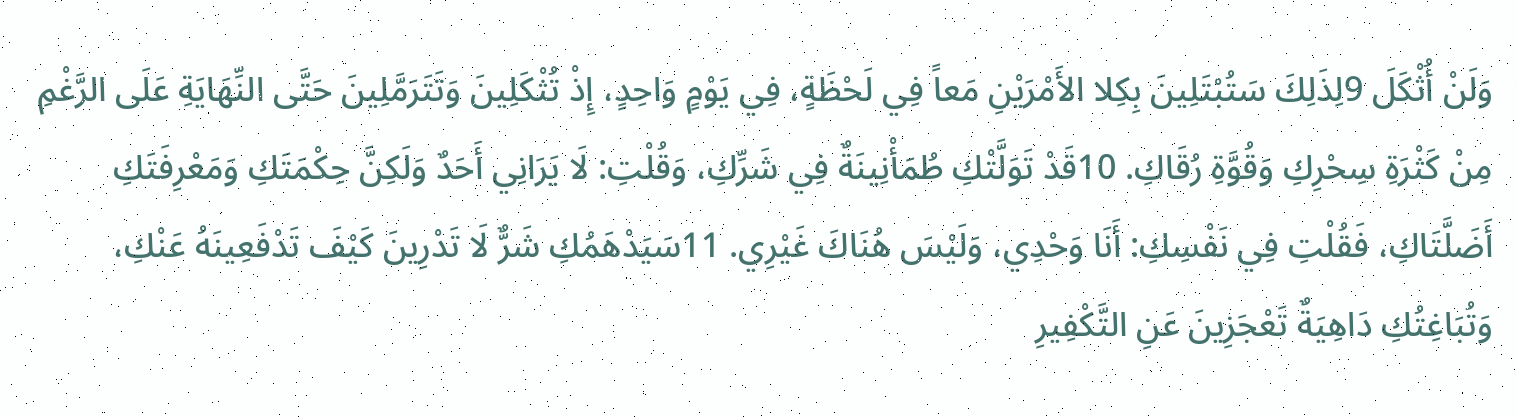وَلَنْ أُثْكَلَ 9لِذَلِكَ سَتُبْتَلِينَ بِكِلا الأَمْرَيْنِ مَعاً فِي لَحْظَةٍ، فِي يَوْمٍ وَاحِدٍ، إِذْ تُثْكَلِينَ وَتَتَرَمَّلِينَ حَتَّى النِّهَايَةِ عَلَى الرَّغْمِ مِنْ كَثْرَةِ سِحْرِكِ وَقُوَّةِ رُقَاكِ. 10قَدْ تَوَلَّتْكِ طُمَأْنِينَةٌ فِي شَرِّكِ، وَقُلْتِ: لَا يَرَانِي أَحَدٌ وَلَكِنَّ حِكْمَتَكِ وَمَعْرِفَتَكِ أَضَلَّتَاكِ، فَقُلْتِ فِي نَفْسِكِ: أَنَا وَحْدِي، وَلَيْسَ هُنَاكَ غَيْرِي. 11سَيَدْهَمُكِ شَرٌّ لَا تَدْرِينَ كَيْفَ تَدْفَعِينَهُ عَنْكِ، وَتُبَاغِتُكِ دَاهِيَةٌ تَعْجَزِينَ عَنِ التَّكْفِيرِ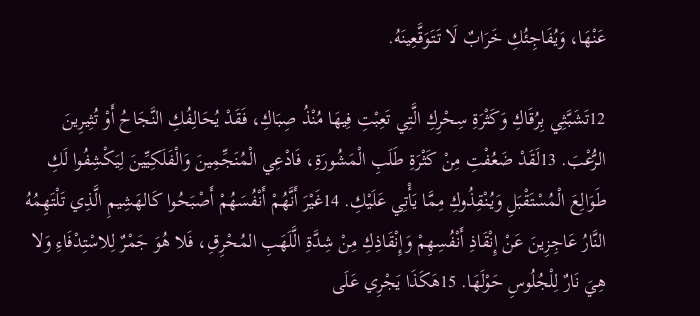عَنْهَا، وَيُفَاجِئُكِ خَرَابٌ لَا تَتَوَقَّعِينَهُ.

12تَشَبَّثِي بِرُقَاكِ وَكَثْرَةِ سِحْرِكِ الَّتِي تَعِبْتِ فِيهَا مُنْذُ صِبَاكِ، فَقَدْ يُحَالِفُكِ النَّجَاحُ أَوْ تُثِيرِينَ الرُّعْبَ. 13لَقَدْ ضَعُفْتِ مِنْ كَثْرَةِ طَلَبِ الْمَشُورَةِ، فَادْعِي الْمُنَجِّمِينَ وَالْفَلَكِيِّينَ لِيَكْشِفُوا لَكِ طَوَالِعَ الْمُسْتَقْبَلِ وَيُنْقِذُوكِ مِمَّا يَأْتِي عَلَيْكِ. 14غَيْرَ أَنَّهُمْ أَنْفُسَهُمْ أَصْبَحُوا كَالهَشِيمِ الَّذِي تَلْتَهِمُهُ النَّارُ عَاجِزِينَ عَنْ إِنْقَاذِ أَنْفُسِهِمْ وَإِنْقَاذِكِ مِنْ شِدَّةِ الَّلَهَبِ المُحْرِقِ، فَلا هُوَ جَمْرٌ لِلاسْتِدْفَاءِ وَلا هِيَ نَارٌ لِلْجُلُوسِ حَوْلَهَا. 15هَكَذَا يَجْرِي عَلَى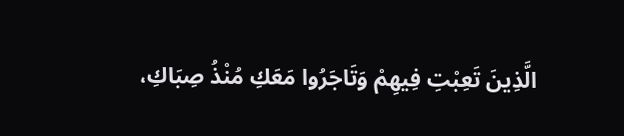الَّذِينَ تَعِبْتِ فِيهِمْ وَتَاجَرُوا مَعَكِ مُنْذُ صِبَاكِ،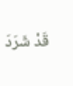قَدْ شَرَدَ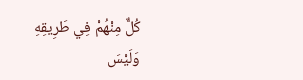كُلٌّ مِنْهُمْ فِي طَرِيقِهِ وَلَيْسَ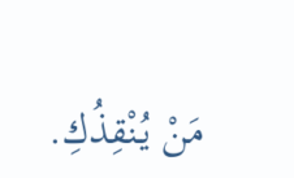مَنْ يُنْقِذُكِ.